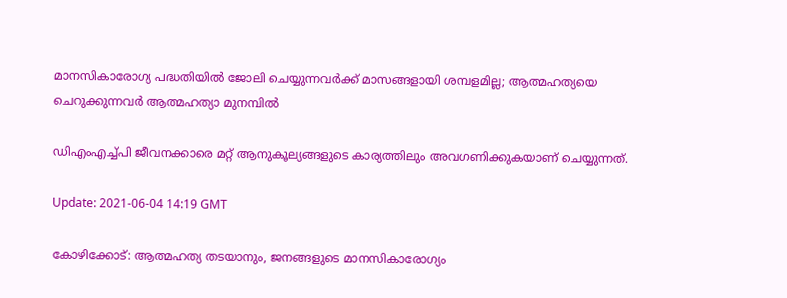മാനസികാരോഗ്യ പദ്ധതിയില്‍ ജോലി ചെയ്യുന്നവര്‍ക്ക് മാസങ്ങളായി ശമ്പളമില്ല; ആത്മഹത്യയെ ചെറുക്കുന്നവര്‍ ആത്മഹത്യാ മുനമ്പില്‍

ഡിഎംഎച്ച്പി ജീവനക്കാരെ മറ്റ് ആനുകൂല്യങ്ങളുടെ കാര്യത്തിലും അവഗണിക്കുകയാണ് ചെയ്യുന്നത്.

Update: 2021-06-04 14:19 GMT

കോഴിക്കോട്: ആത്മഹത്യ തടയാനും, ജനങ്ങളുടെ മാനസികാരോഗ്യം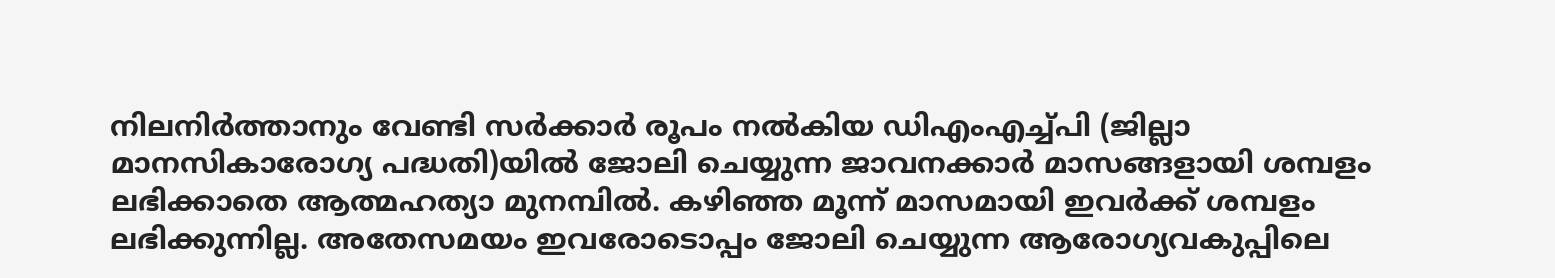നിലനിര്‍ത്താനും വേണ്ടി സര്‍ക്കാര്‍ രൂപം നല്‍കിയ ഡിഎംഎച്ച്പി (ജില്ലാ മാനസികാരോഗ്യ പദ്ധതി)യില്‍ ജോലി ചെയ്യുന്ന ജാവനക്കാര്‍ മാസങ്ങളായി ശമ്പളം ലഭിക്കാതെ ആത്മഹത്യാ മുനമ്പില്‍. കഴിഞ്ഞ മൂന്ന് മാസമായി ഇവര്‍ക്ക് ശമ്പളം ലഭിക്കുന്നില്ല. അതേസമയം ഇവരോടൊപ്പം ജോലി ചെയ്യുന്ന ആരോഗ്യവകുപ്പിലെ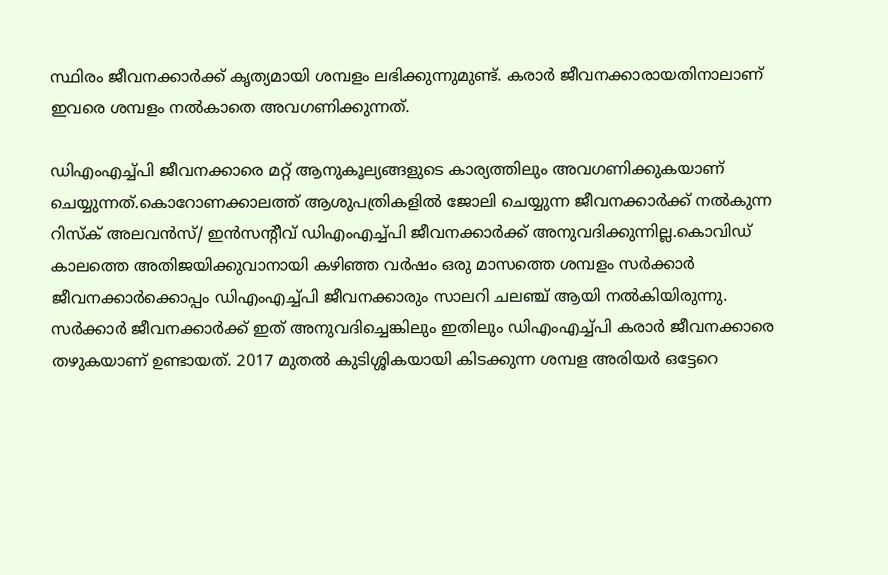സ്ഥിരം ജീവനക്കാര്‍ക്ക് കൃത്യമായി ശമ്പളം ലഭിക്കുന്നുമുണ്ട്. കരാര്‍ ജീവനക്കാരായതിനാലാണ് ഇവരെ ശമ്പളം നല്‍കാതെ അവഗണിക്കുന്നത്.

ഡിഎംഎച്ച്പി ജീവനക്കാരെ മറ്റ് ആനുകൂല്യങ്ങളുടെ കാര്യത്തിലും അവഗണിക്കുകയാണ് ചെയ്യുന്നത്.കൊറോണക്കാലത്ത് ആശുപത്രികളില്‍ ജോലി ചെയ്യുന്ന ജീവനക്കാര്‍ക്ക് നല്‍കുന്ന റിസ്‌ക് അലവന്‍സ്/ ഇന്‍സന്റീവ് ഡിഎംഎച്ച്പി ജീവനക്കാര്‍ക്ക് അനുവദിക്കുന്നില്ല.കൊവിഡ് കാലത്തെ അതിജയിക്കുവാനായി കഴിഞ്ഞ വര്‍ഷം ഒരു മാസത്തെ ശമ്പളം സര്‍ക്കാര്‍ ജീവനക്കാര്‍ക്കൊപ്പം ഡിഎംഎച്ച്പി ജീവനക്കാരും സാലറി ചലഞ്ച് ആയി നല്‍കിയിരുന്നു. സര്‍ക്കാര്‍ ജീവനക്കാര്‍ക്ക് ഇത് അനുവദിച്ചെങ്കിലും ഇതിലും ഡിഎംഎച്ച്പി കരാര്‍ ജീവനക്കാരെ തഴുകയാണ് ഉണ്ടായത്. 2017 മുതല്‍ കുടിശ്ശികയായി കിടക്കുന്ന ശമ്പള അരിയര്‍ ഒട്ടേറെ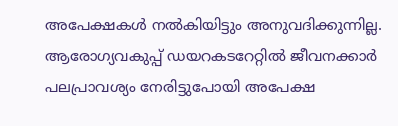അപേക്ഷകള്‍ നല്‍കിയിട്ടും അനുവദിക്കുന്നില്ല. ആരോഗ്യവകുപ്പ് ഡയറകടറേറ്റില്‍ ജീവനക്കാര്‍ പലപ്രാവശ്യം നേരിട്ടുപോയി അപേക്ഷ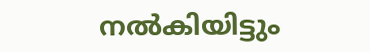നല്‍കിയിട്ടും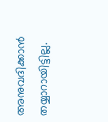അനുവദിക്കാന്‍ തയ്യാറായിട്ടില്ല.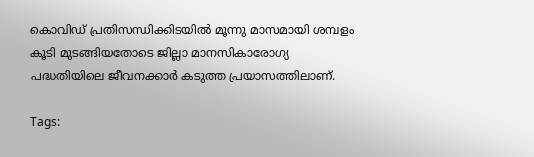കൊവിഡ് പ്രതിസന്ധിക്കിടയില്‍ മൂന്നു മാസമായി ശമ്പളം കൂടി മുടങ്ങിയതോടെ ജില്ലാ മാനസികാരോഗ്യ പദ്ധതിയിലെ ജീവനക്കാര്‍ കടുത്ത പ്രയാസത്തിലാണ്.

Tags: